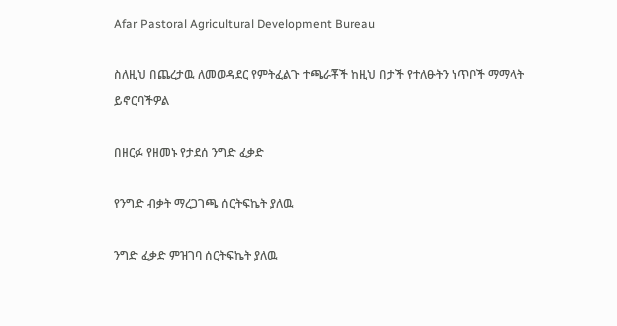Afar Pastoral Agricultural Development Bureau

ስለዚህ በጨረታዉ ለመወዳደር የምትፈልጉ ተጫራቾች ከዚህ በታች የተለፁትን ነጥቦች ማማላት ይኖርባችዎል

በዘርፉ የዘመኑ የታደሰ ንግድ ፈቃድ

የንግድ ብቃት ማረጋገጫ ሰርትፍኬት ያለዉ

ንግድ ፈቃድ ምዝገባ ሰርትፍኬት ያለዉ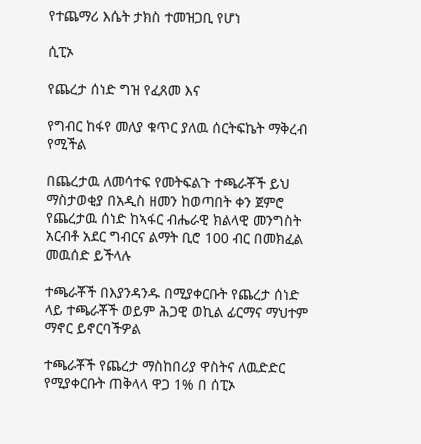የተጨማሪ እሴት ታክስ ተመዝጋቢ የሆነ

ሲፒኦ

የጨረታ ሰነድ ግዝ የፈጸመ እና

የግብር ከፋየ መለያ ቁጥር ያለዉ ሰርትፍኬት ማቅረብ የሚችል

በጨረታዉ ለመሳተፍ የመትፍልጉ ተጫራቾች ይህ ማስታወቂያ በአዲስ ዘመን ከወጣበት ቀን ጀምሮ የጨረታዉ ሰነድ ከኣፋር ብሔራዊ ክልላዊ መንግስት አርብቶ አደር ግብርና ልማት ቢሮ 100 ብር በመክፈል መዉሰድ ይችላሉ

ተጫራቾች በእያንዳንዱ በሚያቀርቡት የጨረታ ሰነድ ላይ ተጫራቾች ወይም ሕጋዊ ወኪል ፊርማና ማህተም ማኖር ይኖርባችዎል

ተጫራቾች የጨረታ ማስከበሪያ ዋስትና ለዉድድር የሚያቀርቡት ጠቅላላ ዋጋ 1% በ ሰፒኦ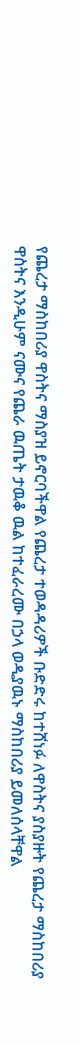የጨረታ ማስከበሪያ ዋስትና ማስያዝ ይኖርባችዋል የጨረታ ተወዳዳሪዎች ቡድድሩ ከተሸነፉ ለዋስትና ያስያዙት የጨረታ ማስከበሪያ ዋስትና እንዲሁም ናሙና የጨራ ዉጤት ታዉቆ ዉል ከተፈራረሙ በኃላ ወዲያዉኑ ማስከበሪያ ይመለሰላቸዋል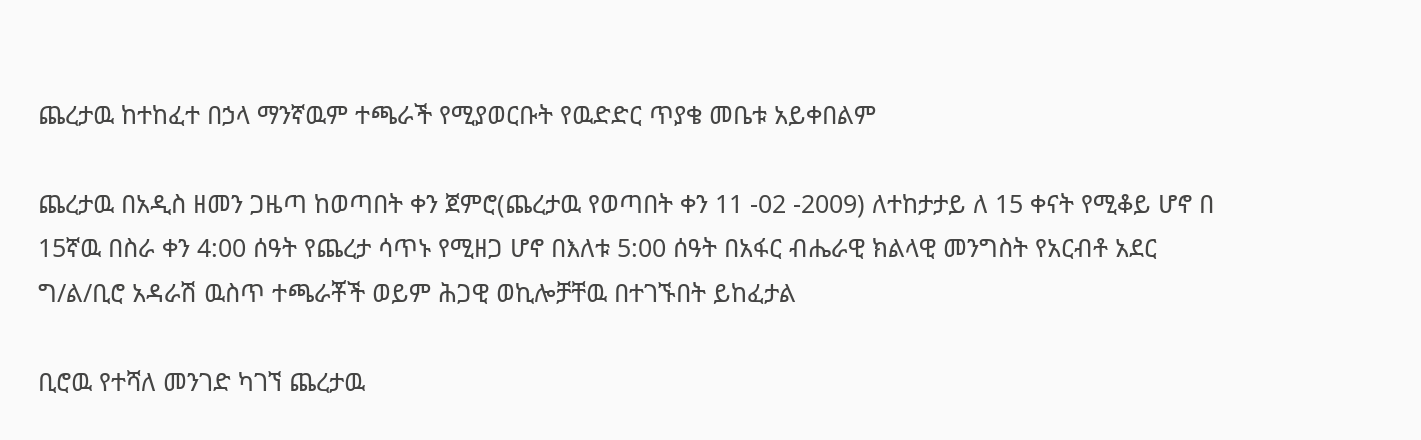ጨረታዉ ከተከፈተ በኃላ ማንኛዉም ተጫራች የሚያወርቡት የዉድድር ጥያቄ መቤቱ አይቀበልም

ጨረታዉ በአዲስ ዘመን ጋዜጣ ከወጣበት ቀን ጀምሮ(ጨረታዉ የወጣበት ቀን 11 -02 -2009) ለተከታታይ ለ 15 ቀናት የሚቆይ ሆኖ በ 15ኛዉ በስራ ቀን 4:00 ሰዓት የጨረታ ሳጥኑ የሚዘጋ ሆኖ በእለቱ 5:00 ሰዓት በአፋር ብሔራዊ ክልላዊ መንግስት የአርብቶ አደር ግ/ል/ቢሮ አዳራሽ ዉስጥ ተጫራቾች ወይም ሕጋዊ ወኪሎቻቸዉ በተገኙበት ይከፈታል

ቢሮዉ የተሻለ መንገድ ካገኘ ጨረታዉ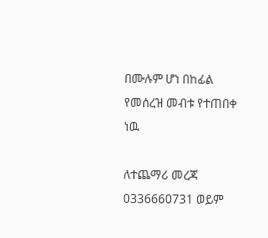በሙሉም ሆነ በከፊል የመሰረዝ መብቱ የተጠበቀ ነዉ

ለተጨማሪ መረጃ 0336660731 ወይም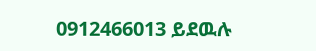0912466013 ይደዉሉ